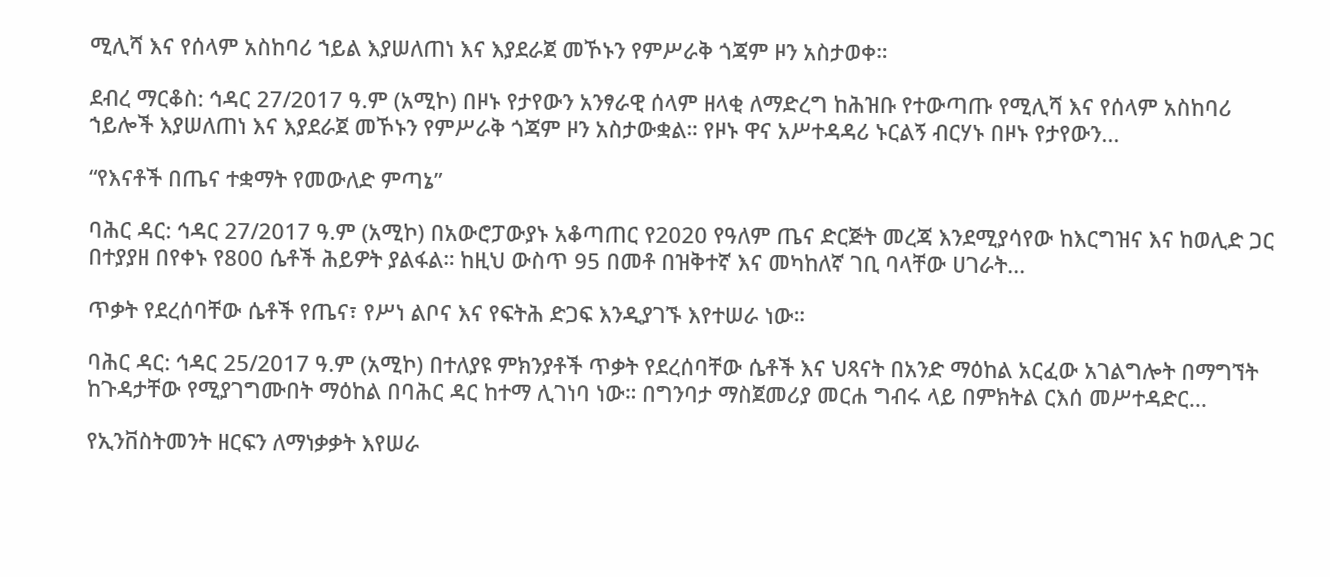ሚሊሻ እና የሰላም አስከባሪ ኀይል እያሠለጠነ እና እያደራጀ መኾኑን የምሥራቅ ጎጃም ዞን አስታወቀ።

ደብረ ማርቆስ: ኅዳር 27/2017 ዓ.ም (አሚኮ) በዞኑ የታየውን አንፃራዊ ሰላም ዘላቂ ለማድረግ ከሕዝቡ የተውጣጡ የሚሊሻ እና የሰላም አስከባሪ ኀይሎች እያሠለጠነ እና እያደራጀ መኾኑን የምሥራቅ ጎጃም ዞን አስታውቋል። የዞኑ ዋና አሥተዳዳሪ ኑርልኝ ብርሃኑ በዞኑ የታየውን...

“የእናቶች በጤና ተቋማት የመውለድ ምጣኔ”

ባሕር ዳር: ኅዳር 27/2017 ዓ.ም (አሚኮ) በአውሮፓውያኑ አቆጣጠር የ2020 የዓለም ጤና ድርጅት መረጃ እንደሚያሳየው ከእርግዝና እና ከወሊድ ጋር በተያያዘ በየቀኑ የ800 ሴቶች ሕይዎት ያልፋል። ከዚህ ውስጥ 95 በመቶ በዝቅተኛ እና መካከለኛ ገቢ ባላቸው ሀገራት...

ጥቃት የደረሰባቸው ሴቶች የጤና፣ የሥነ ልቦና እና የፍትሕ ድጋፍ እንዲያገኙ እየተሠራ ነው።

ባሕር ዳር: ኅዳር 25/2017 ዓ.ም (አሚኮ) በተለያዩ ምክንያቶች ጥቃት የደረሰባቸው ሴቶች እና ህጻናት በአንድ ማዕከል አርፈው አገልግሎት በማግኘት ከጉዳታቸው የሚያገግሙበት ማዕከል በባሕር ዳር ከተማ ሊገነባ ነው። በግንባታ ማስጀመሪያ መርሐ ግብሩ ላይ በምክትል ርእሰ መሥተዳድር...

የኢንቨስትመንት ዘርፍን ለማነቃቃት እየሠራ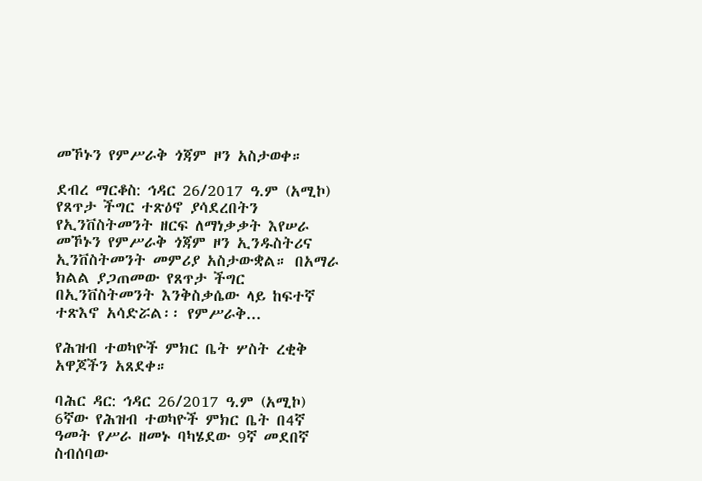መኾኑን የምሥራቅ ጎጃም ዞን አስታወቀ።

ደብረ ማርቆስ: ኅዳር 26/2017 ዓ.ም (አሚኮ) የጸጥታ ችግር ተጽዕኖ ያሳደረበትን የኢንቨስትመንት ዘርፍ ለማነቃቃት እየሠራ መኾኑን የምሥራቅ ጎጃም ዞን ኢንዱስትሪና ኢንቨስትመንት መምሪያ አስታውቋል። በአማራ ክልል ያጋጠመው የጸጥታ ችግር በኢንቨስትመንት እንቅስቃሴው ላይ ከፍተኛ ተጽእኖ አሳድሯል፡፡ የምሥራቅ...

የሕዝብ ተወካዮች ምክር ቤት ሦስት ረቂቅ አዋጆችን አጸደቀ።

ባሕር ዳር: ኅዳር 26/2017 ዓ.ም (አሚኮ) 6ኛው የሕዝብ ተወካዮች ምክር ቤት በ4ኛ ዓመት የሥራ ዘመኑ ባካሄደው 9ኛ መደበኛ ስብሰባው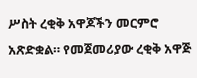ሥስት ረቂቅ አዋጆችን መርምሮ አጽድቋል። የመጀመሪያው ረቂቅ አዋጅ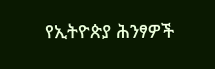የኢትዮጵያ ሕንፃዎች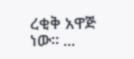ረቂቅ አዋጅ ነው። ...